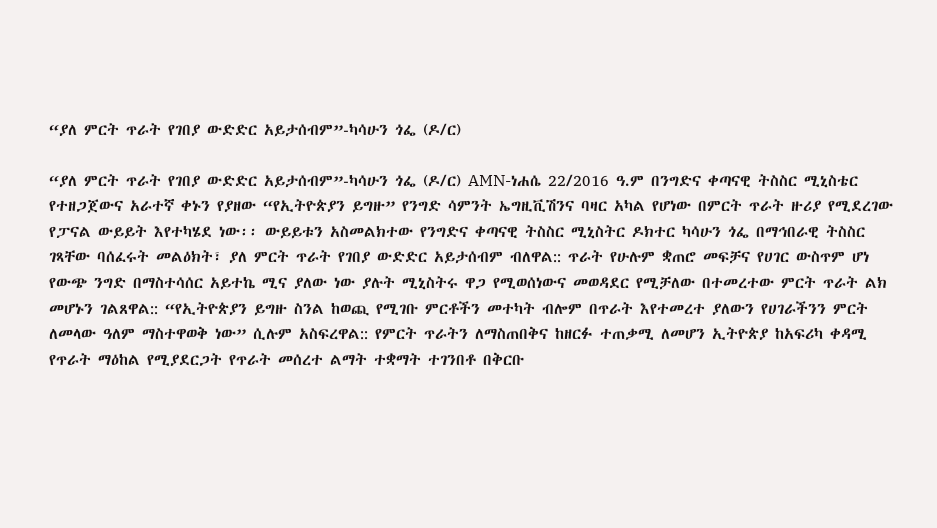“ያለ ምርት ጥራት የገበያ ውድድር አይታሰብም”-ካሳሁን ጎፌ (ዶ/ር)

“ያለ ምርት ጥራት የገበያ ውድድር አይታሰብም”-ካሳሁን ጎፌ (ዶ/ር) AMN-ነሐሴ 22/2016 ዓ.ም በንግድና ቀጣናዊ ትስስር ሚኒስቴር የተዘጋጀውና አራተኛ ቀኑን የያዘው “የኢትዮጵያን ይግዙ” የንግድ ሳምንት ኤግዚቪሽንና ባዛር አካል የሆነው በምርት ጥራት ዙሪያ የሚደረገው የፓናል ውይይት እየተካሄደ ነው፡፡ ውይይቱን አስመልክተው የንግድና ቀጣናዊ ትስስር ሚኒስትር ዶክተር ካሳሁን ጎፌ በማኅበራዊ ትስስር ገጻቸው ባሰፈሩት መልዕክት፣ ያለ ምርት ጥራት የገበያ ውድድር አይታሰብም ብለዋል:: ጥራት የሁሉም ቋጠሮ መፍቻና የሀገር ውስጥም ሆነ የውጭ ንግድ በማስተሳሰር አይተኬ ሚና ያለው ነው ያሉት ሚኒስትሩ ዋጋ የሚወሰነውና መወዳደር የሚቻለው በተመረተው ምርት ጥራት ልክ መሆኑን ገልጸዋል:: “የኢትዮጵያን ይግዙ ስንል ከወጪ የሚገቡ ምርቶችን መተካት ብሎም በጥራት እየተመረተ ያለውን የሀገራችንን ምርት ለመላው ዓለም ማስተዋወቅ ነው” ሲሉም አስፍረዋል:: የምርት ጥራትን ለማስጠበቅና ከዘርፉ ተጠቃሚ ለመሆን ኢትዮጵያ ከአፍሪካ ቀዳሚ የጥራት ማዕከል የሚያደርጋት የጥራት መሰረተ ልማት ተቋማት ተገንበቶ በቅርቡ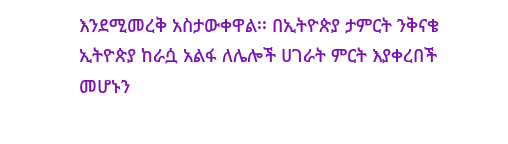እንደሚመረቅ አስታውቀዋል፡፡ በኢትዮጵያ ታምርት ንቅናቄ ኢትዮጵያ ከራሷ አልፋ ለሌሎች ሀገራት ምርት እያቀረበች መሆኑን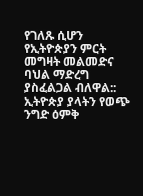የገለጹ ሲሆን የኢትዮጵያን ምርት መግዛት መልመድና ባህል ማድረግ ያስፈልጋል ብለዋል:: ኢትዮጵያ ያላትን የወጭ ንግድ ዕምቅ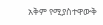አቅም የሚያስተዋውቅ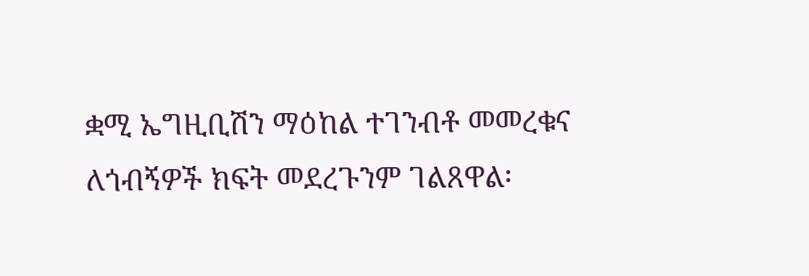ቋሚ ኤግዚቢሽን ማዕከል ተገንብቶ መመረቁና ለጎብኝዎች ክፍት መደረጉንም ገልጸዋል፡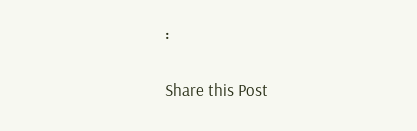፡

Share this Post